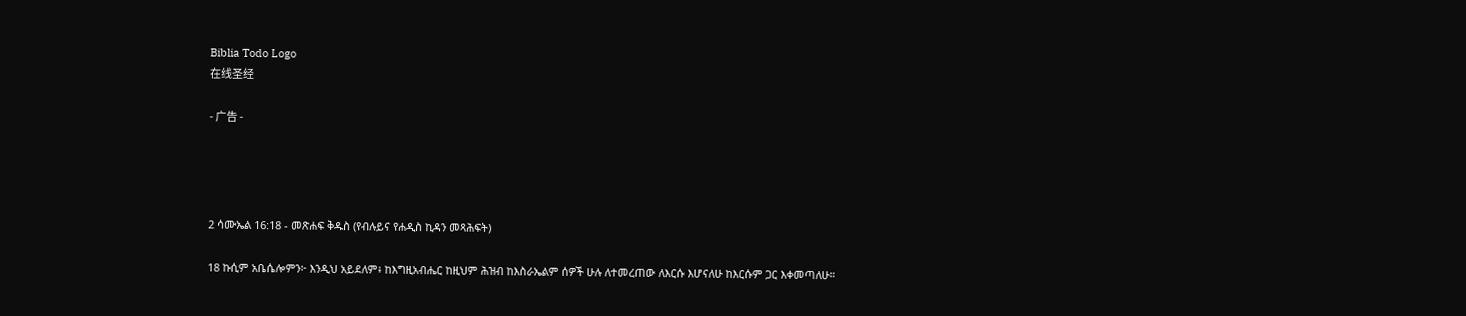Biblia Todo Logo
在线圣经

- 广告 -




2 ሳሙኤል 16:18 - መጽሐፍ ቅዱስ (የብሉይና የሐዲስ ኪዳን መጻሕፍት)

18 ኩሲም አቤሴሎምን፦ እንዲህ አይደለም፥ ከእግዚአብሔር ከዚህም ሕዝብ ከእስራኤልም ሰዎች ሁሉ ለተመረጠው ለእርሱ እሆናለሁ ከእርሱም ጋር እቀመጣለሁ።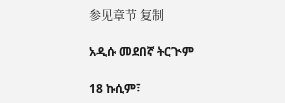参见章节 复制

አዲሱ መደበኛ ትርጒም

18 ኩሲም፣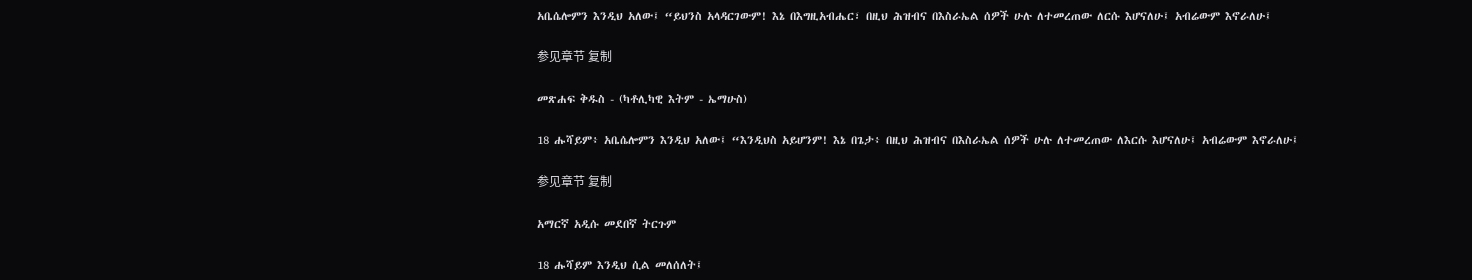አቤሴሎምን እንዲህ አለው፤ “ይህንስ አላዳርገውም! እኔ በእግዚአብሔር፣ በዚህ ሕዝብና በእስራኤል ሰዎች ሁሉ ለተመረጠው ለርሱ እሆናለሁ፤ አብሬውም እኖራለሁ፤

参见章节 复制

መጽሐፍ ቅዱስ - (ካቶሊካዊ እትም - ኤማሁስ)

18 ሑሻይም፥ አቤሴሎምን እንዲህ አለው፤ “እንዲህስ አይሆንም! እኔ በጌታ፥ በዚህ ሕዝብና በእስራኤል ሰዎች ሁሉ ለተመረጠው ለእርሱ እሆናለሁ፤ አብሬውም እኖራለሁ፤

参见章节 复制

አማርኛ አዲሱ መደበኛ ትርጉም

18 ሑሻይም እንዲህ ሲል መለሰለት፤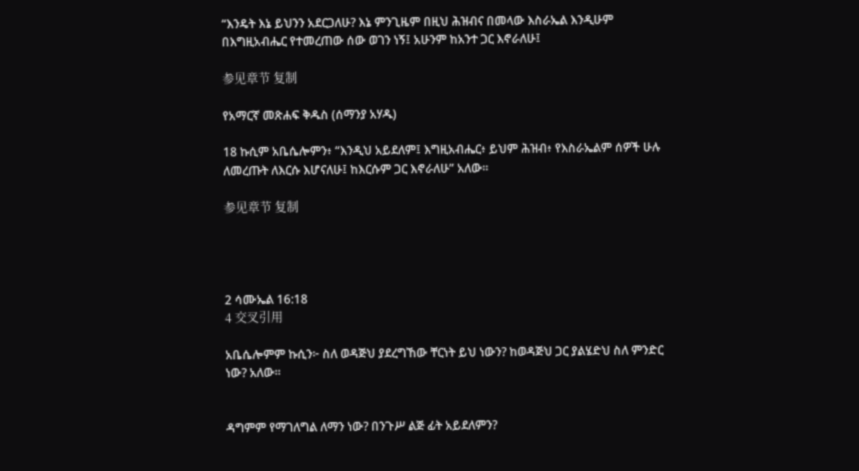“እንዴት እኔ ይህንን አደርጋለሁ? እኔ ምንጊዜም በዚህ ሕዝብና በመላው እስራኤል እንዲሁም በእግዚአብሔር የተመረጠው ሰው ወገን ነኝ፤ አሁንም ከአንተ ጋር እኖራለሁ፤

参见章节 复制

የአማርኛ መጽሐፍ ቅዱስ (ሰማንያ አሃዱ)

18 ኩሲም አቤሴሎምን፥ “እንዲህ አይደለም፤ እግዚአብሔር፥ ይህም ሕዝብ፥ የእስራኤልም ሰዎች ሁሉ ለመረጡት ለእርሱ እሆናለሁ፤ ከእርሱም ጋር እኖራለሁ” አለው።

参见章节 复制




2 ሳሙኤል 16:18
4 交叉引用

አቤሴሎምም ኩሲን፦ ስለ ወዳጅህ ያደረግኸው ቸርነት ይህ ነውን? ከወዳጅህ ጋር ያልሄድህ ስለ ምንድር ነው? አለው።


ዳግምም የማገለግል ለማን ነው? በንጉሥ ልጅ ፊት አይደለምን?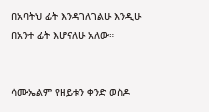በአባትህ ፊት እንዳገለገልሁ እንዲሁ በአንተ ፊት እሆናለሁ አለው።


ሳሙኤልም የዘይቱን ቀንድ ወስዶ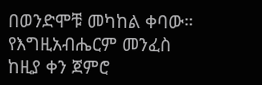በወንድሞቹ መካከል ቀባው። የእግዚአብሔርም መንፈስ ከዚያ ቀን ጀምሮ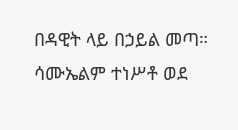በዳዊት ላይ በኃይል መጣ። ሳሙኤልም ተነሥቶ ወደ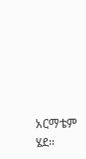አርማቴም ሄደ።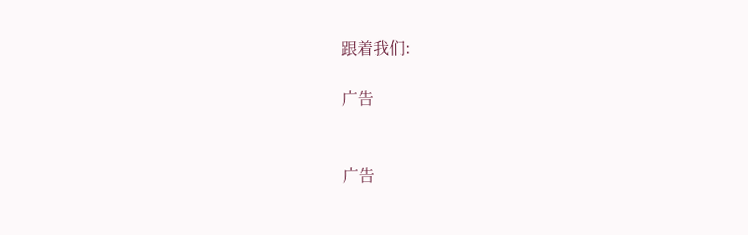跟着我们:

广告


广告